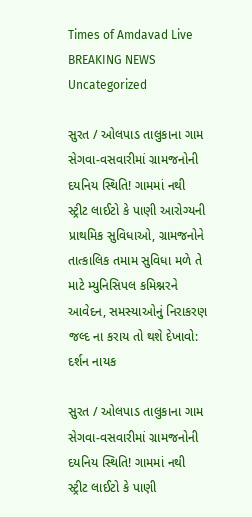Times of Amdavad Live
BREAKING NEWS
Uncategorized

સુરત / ઓલપાડ તાલુકાના ગામ સેગવા-વસવારીમાં ગ્રામજનોની દયનિય સ્થિતિ! ગામમાં નથી સ્ટ્રીટ લાઈટો કે પાણી આરોગ્યની પ્રાથમિક સુવિધાઓ, ગ્રામજનોને તાત્કાલિક તમામ સુવિધા મળે તે માટે મ્યુનિસિપલ કમિશ્નરને આવેદન, સમસ્યાઓનું નિરાકરણ જલ્દ ના કરાય તો થશે દેખાવો: દર્શન નાયક

સુરત / ઓલપાડ તાલુકાના ગામ સેગવા-વસવારીમાં ગ્રામજનોની દયનિય સ્થિતિ! ગામમાં નથી સ્ટ્રીટ લાઈટો કે પાણી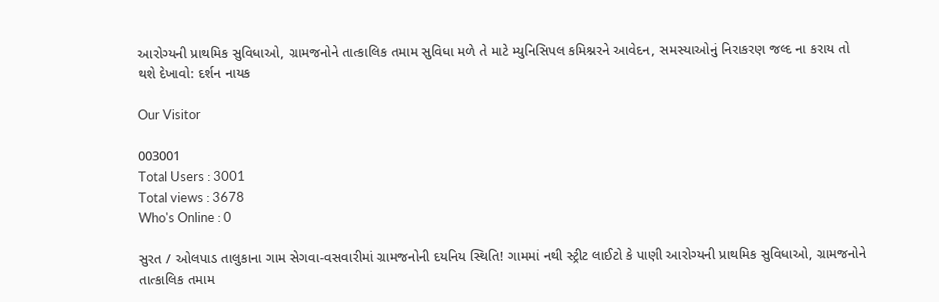આરોગ્યની પ્રાથમિક સુવિધાઓ, ગ્રામજનોને તાત્કાલિક તમામ સુવિધા મળે તે માટે મ્યુનિસિપલ કમિશ્નરને આવેદન, સમસ્યાઓનું નિરાકરણ જલ્દ ના કરાય તો થશે દેખાવો: દર્શન નાયક

Our Visitor

003001
Total Users : 3001
Total views : 3678
Who's Online : 0

સુરત / ઓલપાડ તાલુકાના ગામ સેગવા-વસવારીમાં ગ્રામજનોની દયનિય સ્થિતિ! ગામમાં નથી સ્ટ્રીટ લાઈટો કે પાણી આરોગ્યની પ્રાથમિક સુવિધાઓ, ગ્રામજનોને તાત્કાલિક તમામ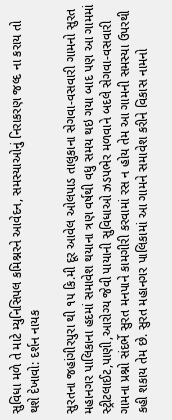સુવિધા મળે તે માટે મ્યુનિસિપલ કમિશ્નરને આવેદન, સમસ્યાઓનું નિરાકરણ જલ્દ ના કરાય તો થશે દેખાવો: દર્શન નાયક

સુરતના જહાંગીરપુરા થી ૧૫ કિ.મી દૂર આવેલ ઓલપાડ તાલુકાના સેગવા-વસવારી ગામનો સુરત મહાનગર પાલિકાના હદમાં સમાવેશ થયાના ત્રણ વર્ષથી વધુ સમય થઇ ગયા બાદ પણ આ ગામમાં સ્ટ્રીટલાઈટ,પાણી,આરોગ્ય જેવી પાયાની સુવિધાઓ ઝડપભેર મળવાને બદલે સેગવા-વસવારી ગામના પ્રશ્નો સંદર્ભે સુરત મનપાને કામગીરી કરવામાં રસ ન હોય તેમ આ ગામની સમસ્યા ઉપરથી કહી શકાય તેમ છે. સુરત મહાનગર પાલિકામાં આ ગામને સમાવેશ કરીને વિકાસ નામનો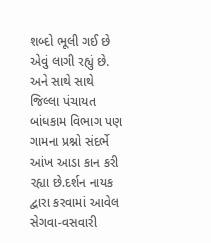શબ્દો ભૂલી ગઈ છે એવું લાગી રહ્યું છે. અને સાથે સાથે જિલ્લા પંચાયત બાંધકામ વિભાગ પણ ગામના પ્રશ્નો સંદર્ભે આંખ આડા કાન કરી રહ્યા છે.દર્શન નાયક દ્વારા કરવામાં આવેલ સેગવા-વસવારી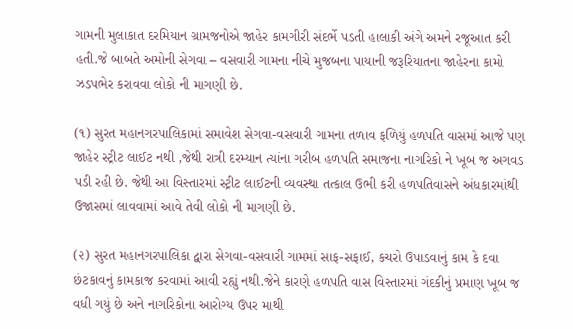ગામની મુલાકાત દરમિયાન ગ્રામજનોએ જાહેર કામગીરી સંદર્ભે પડતી હાલાકી અંગે અમને રજૂઆત કરી હતી.જે બાબતે અમોની સેગવા – વસવારી ગામના નીચે મુજબના પાયાની જરૂરિયાતના જાહેરના કામો ઝડપભેર કરાવવા લોકો ની માગણી છે.

(૧) સુરત મહાનગરપાલિકામાં સમાવેશ સેગવા-વસવારી ગામના તળાવ ફળિયું હળપતિ વાસમાં આજે પણ જાહેર સ્ટ્રીટ લાઈટ નથી ,જેથી રાત્રી દરમ્યાન ત્યાંના ગરીબ હળપતિ સમાજના નાગરિકો ને ખૂબ જ અગવડ પડી રહી છે. જેથી આ વિસ્તારમાં સ્ટ્રીટ લાઈટની વ્યવસ્થા તત્કાલ ઉભી કરી હળપતિવાસને અંધકારમાંથી ઉજાસમાં લાવવામાં આવે તેવી લોકો ની માગણી છે.

(૨) સુરત મહાનગરપાલિકા દ્વારા સેગવા-વસવારી ગામમાં સાફ-સફાઈ, કચરો ઉપાડવાનું કામ કે દવા છંટકાવનું કામકાજ કરવામાં આવી રહ્યું નથી.જેને કારણે હળપતિ વાસ વિસ્તારમાં ગંદકીનું પ્રમાણ ખૂબ જ વધી ગયું છે અને નાગરિકોના આરોગ્ય ઉપર માથી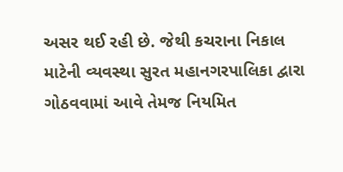અસર થઈ રહી છે. જેથી કચરાના નિકાલ માટેની વ્યવસ્થા સુરત મહાનગરપાલિકા દ્વારા ગોઠવવામાં આવે તેમજ નિયમિત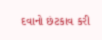દવાનો છંટકાવ કરી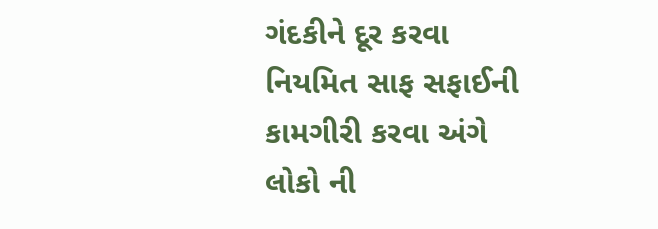ગંદકીને દૂર કરવા નિયમિત સાફ સફાઈની કામગીરી કરવા અંગે લોકો ની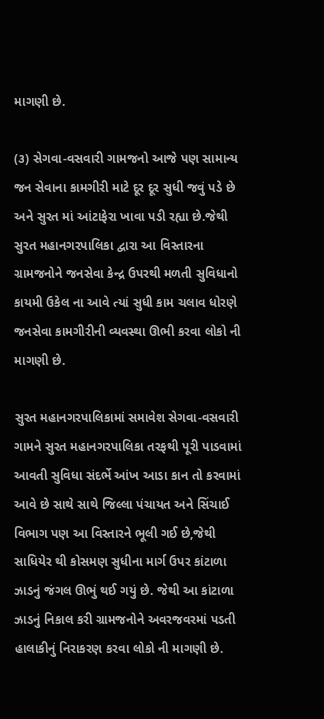માગણી છે.

(૩) સેગવા-વસવારી ગામજનો આજે પણ સામાન્ય જન સેવાના કામગીરી માટે દૂર દૂર સુધી જવું પડે છે અને સુરત માં આંટાફેરા ખાવા પડી રહ્યા છે.જેથી સુરત મહાનગરપાલિકા દ્વારા આ વિસ્તારના ગ્રામજનોને જનસેવા કેન્દ્ર ઉપરથી મળતી સુવિધાનો કાયમી ઉકેલ ના આવે ત્યાં સુધી કામ ચલાવ ધોરણે જનસેવા કામગીરીની વ્યવસ્થા ઊભી કરવા લોકો ની માગણી છે.

સુરત મહાનગરપાલિકામાં સમાવેશ સેગવા-વસવારી ગામને સુરત મહાનગરપાલિકા તરફથી પૂરી પાડવામાં આવતી સુવિધા સંદર્ભે આંખ આડા કાન તો કરવામાં આવે છે સાથે સાથે જિલ્લા પંચાયત અને સિંચાઈ વિભાગ પણ આ વિસ્તારને ભૂલી ગઈ છે,જેથી સાધિયેર થી કોસમણ સુધીના માર્ગ ઉપર કાંટાળા ઝાડનું જંગલ ઊભું થઈ ગયું છે. જેથી આ કાંટાળા ઝાડનું નિકાલ કરી ગ્રામજનોને અવરજવરમાં પડતી હાલાકીનું નિરાકરણ કરવા લોકો ની માગણી છે.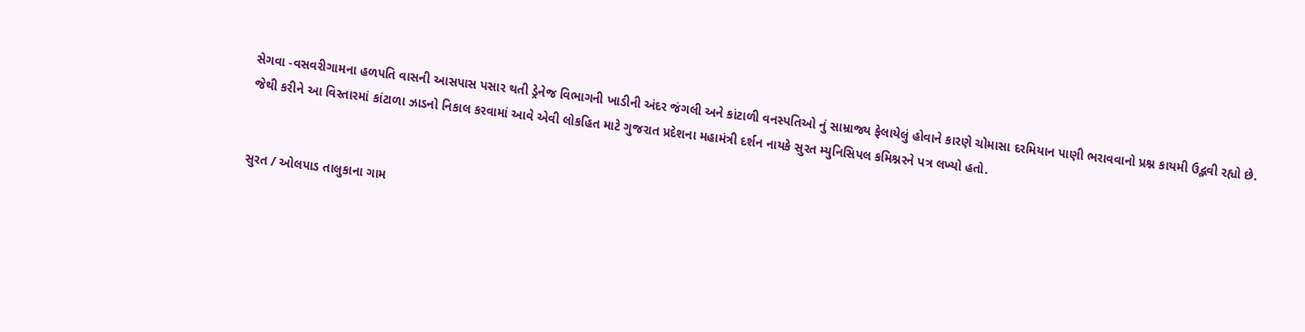સેગવા -વસવરીગામના હળપતિ વાસની આસપાસ પસાર થતી ડ્રેનેજ વિભાગની ખાડીની અંદર જંગલી અને કાંટાળી વનસ્પતિઓ નું સામ્રાજ્ય ફેલાયેલું હોવાને કારણે ચોમાસા દરમિયાન પાણી ભરાવવાનો પ્રશ્ન કાયમી ઉદ્ભવી રહ્યો છે. જેથી કરીને આ વિસ્તારમાં કાંટાળા ઝાડનો નિકાલ કરવામાં આવે એવી લોકહિત માટે ગુજરાત પ્રદેશના મહામંત્રી દર્શન નાયકે સુરત મ્યુનિસિપલ કમિશ્નરને પત્ર લખ્યો હતો.


સુરત / ઓલપાડ તાલુકાના ગામ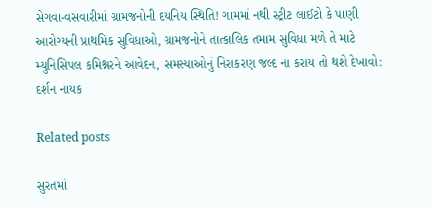સેગવા-વસવારીમાં ગ્રામજનોની દયનિય સ્થિતિ! ગામમાં નથી સ્ટ્રીટ લાઈટો કે પાણી આરોગ્યની પ્રાથમિક સુવિધાઓ, ગ્રામજનોને તાત્કાલિક તમામ સુવિધા મળે તે માટે મ્યુનિસિપલ કમિશ્નરને આવેદન, સમસ્યાઓનું નિરાકરણ જલ્દ ના કરાય તો થશે દેખાવો: દર્શન નાયક

Related posts

સુરતમાં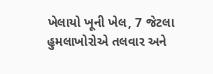ખેલાયો ખૂની ખેલ, 7 જેટલા હુમલાખોરોએ તલવાર અને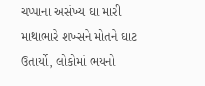ચપ્પાના અસંખ્ય ઘા મારી માથાભારે શખ્સને મોતને ઘાટ ઉતાર્યો, લોકોમાં ભયનો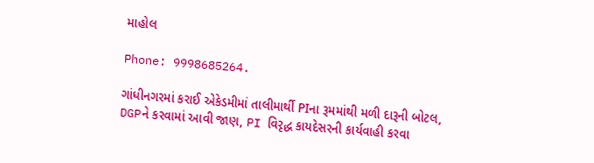માહોલ

Phone: 9998685264.

ગાંધીનગરમાં કરાઈ એકેડમીમાં તાલીમાર્થી PIના રૂમમાંથી મળી દારૂની બોટલ, DGPને કરવામાં આવી જાણ, PI વિરૃદ્ધ કાયદેસરની કાર્યવાહી કરવા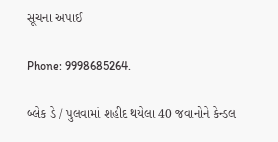સૂચના અપાઈ

Phone: 9998685264.

બ્લેક ડે / પુલવામાં શહીદ થયેલા 40 જવાનોને કેન્ડલ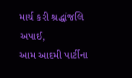માર્ચ કરી શ્રદ્ધાંજલિ અપાઈ,
આમ આદમી પાર્ટીના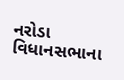નરોડા વિધાનસભાના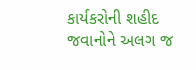કાર્યકરોની શહીદ જવાનોને અલગ જ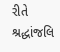રીતે શ્રદ્ધાંજલિ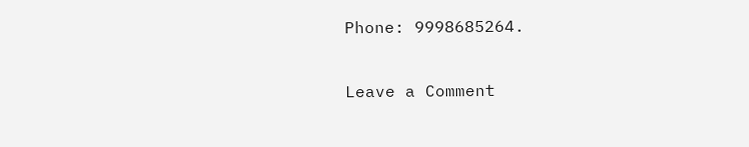Phone: 9998685264.

Leave a Comment